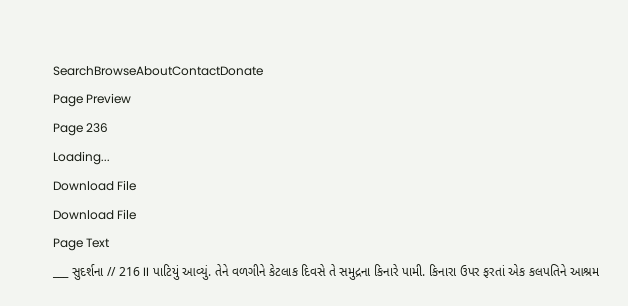SearchBrowseAboutContactDonate
Page Preview
Page 236
Loading...
Download File
Download File
Page Text
___ સુદર્શના // 216 II પાટિયું આવ્યું. તેને વળગીને કેટલાક દિવસે તે સમુદ્રના કિનારે પામી. કિનારા ઉપર ફરતાં એક કલપતિને આશ્રમ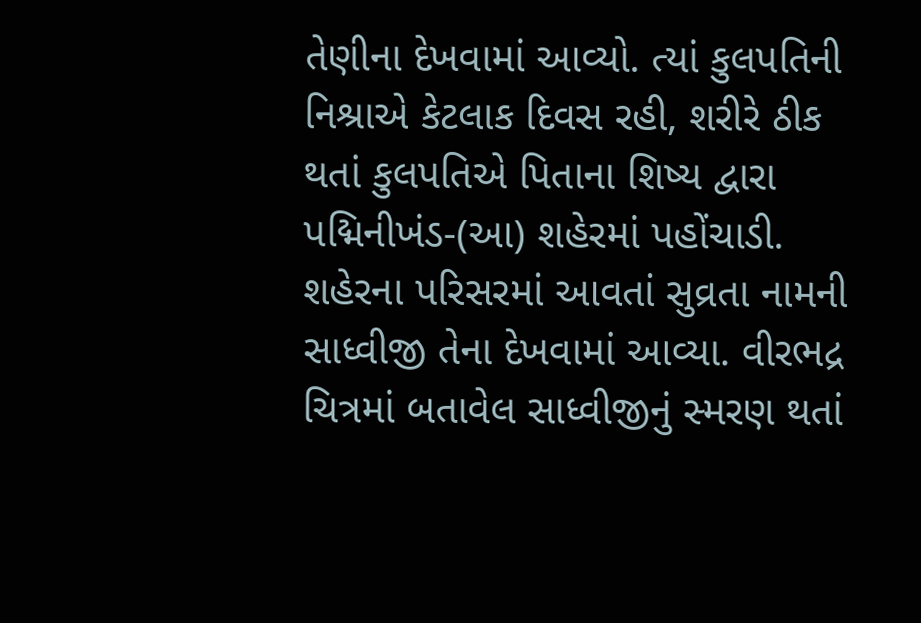તેણીના દેખવામાં આવ્યો. ત્યાં કુલપતિની નિશ્રાએ કેટલાક દિવસ રહી, શરીરે ઠીક થતાં કુલપતિએ પિતાના શિષ્ય દ્વારા પદ્મિનીખંડ-(આ) શહેરમાં પહોંચાડી. શહેરના પરિસરમાં આવતાં સુવ્રતા નામની સાધ્વીજી તેના દેખવામાં આવ્યા. વીરભદ્ર ચિત્રમાં બતાવેલ સાધ્વીજીનું સ્મરણ થતાં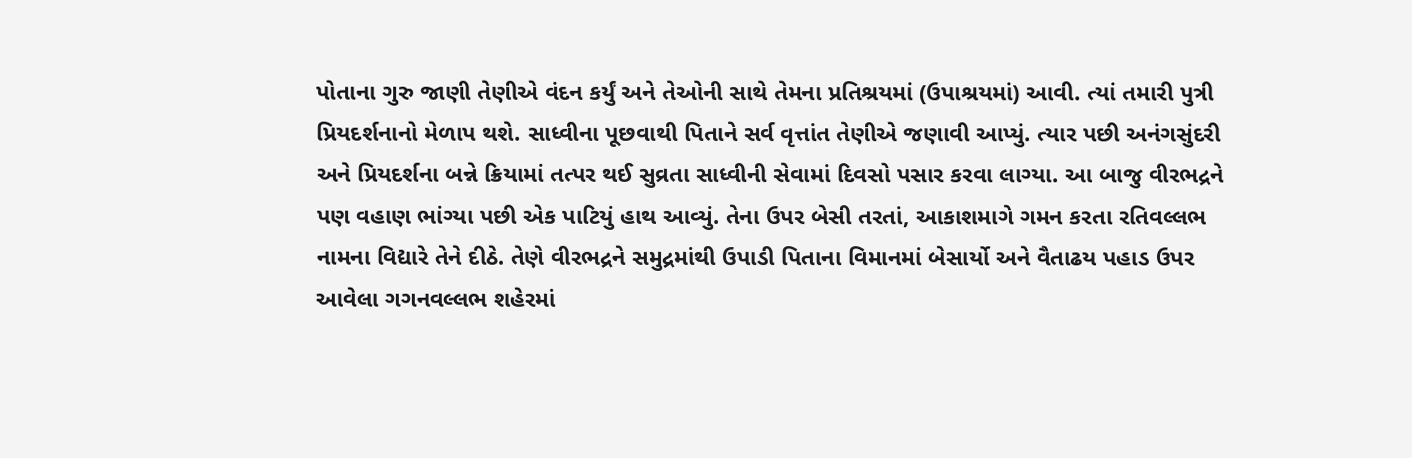પોતાના ગુરુ જાણી તેણીએ વંદન કર્યું અને તેઓની સાથે તેમના પ્રતિશ્રયમાં (ઉપાશ્રયમાં) આવી. ત્યાં તમારી પુત્રી પ્રિયદર્શનાનો મેળાપ થશે. સાધ્વીના પૂછવાથી પિતાને સર્વ વૃત્તાંત તેણીએ જણાવી આપ્યું. ત્યાર પછી અનંગસુંદરી અને પ્રિયદર્શના બન્ને ક્રિયામાં તત્પર થઈ સુવ્રતા સાધ્વીની સેવામાં દિવસો પસાર કરવા લાગ્યા. આ બાજુ વીરભદ્રને પણ વહાણ ભાંગ્યા પછી એક પાટિયું હાથ આવ્યું. તેના ઉપર બેસી તરતાં, આકાશમાગે ગમન કરતા રતિવલ્લભ નામના વિદ્યારે તેને દીઠે. તેણે વીરભદ્રને સમુદ્રમાંથી ઉપાડી પિતાના વિમાનમાં બેસાર્યો અને વૈતાઢય પહાડ ઉપર આવેલા ગગનવલ્લભ શહેરમાં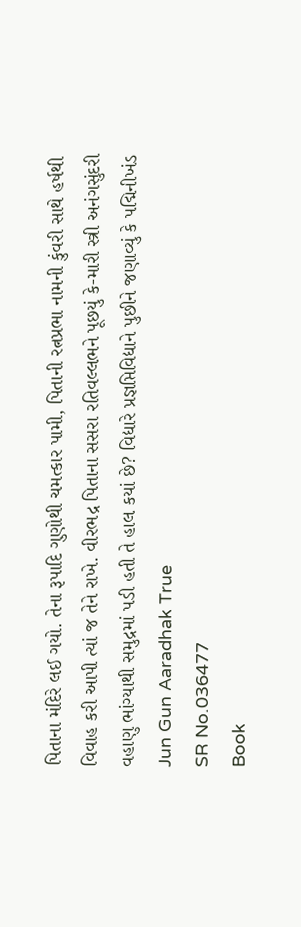પિતાના મંદિરે લઈ ગયો. તેના રૂપાદિ ગુણોથી ચમત્કાર પામી, પિતાની રત્નપ્રભા નામની કુંવરી સાથે હર્ષથી વિવાહ કરી આપી ત્યાં જ તેને રાખે. વીરભદ્ર પિતાના સસરા રતિવલ્લભને પૂછયું કે-મારી સ્ત્રી અનંગસુંદરી વહાણુ ભાંગ્યાથી સમુદ્રમાં પડી હતી તે હાલ કયાં છે? વિદ્યારે પ્રજ્ઞપ્તિવિદ્યાને પુછીને જણાવ્યું કે પદ્મિનીખંડ Jun Gun Aaradhak True
SR No.036477
Book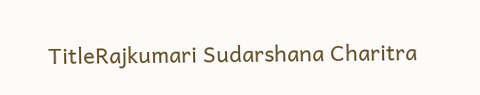TitleRajkumari Sudarshana Charitra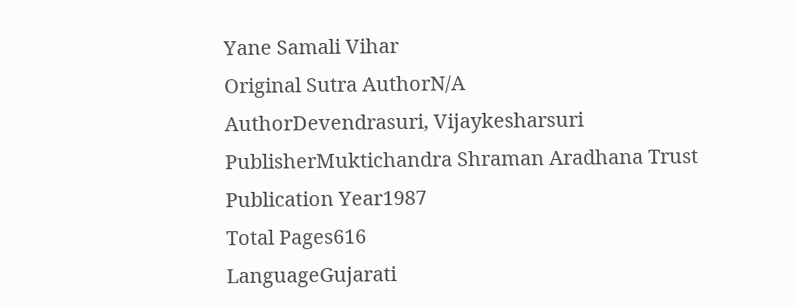Yane Samali Vihar
Original Sutra AuthorN/A
AuthorDevendrasuri, Vijaykesharsuri
PublisherMuktichandra Shraman Aradhana Trust
Publication Year1987
Total Pages616
LanguageGujarati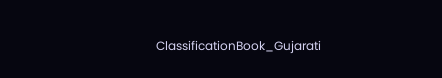ClassificationBook_Gujarati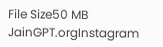File Size50 MB
JainGPT.orgInstagram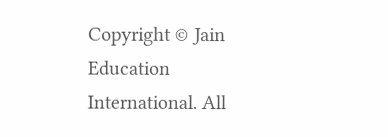Copyright © Jain Education International. All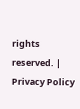rights reserved. | Privacy Policy